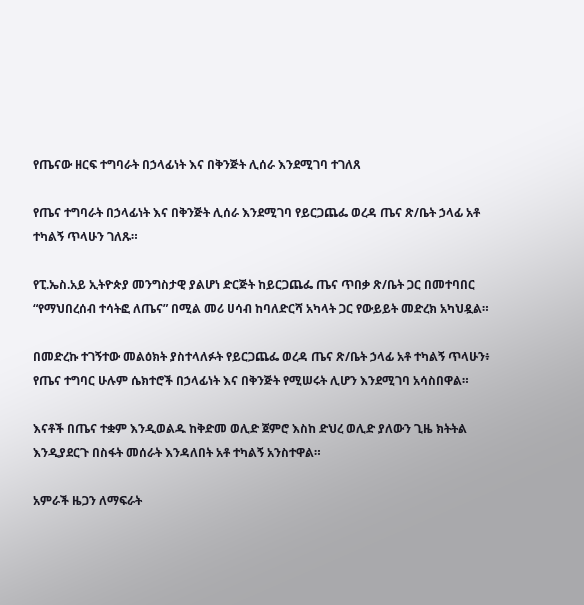የጤናው ዘርፍ ተግባራት በኃላፊነት እና በቅንጅት ሊሰራ እንደሚገባ ተገለጸ

የጤና ተግባራት በኃላፊነት እና በቅንጅት ሊሰራ እንደሚገባ የይርጋጨፌ ወረዳ ጤና ጽ/ቤት ኃላፊ አቶ ተካልኝ ጥላሁን ገለጹ።

የፒ.ኤስ.አይ ኢትዮጵያ መንግስታዊ ያልሆነ ድርጅት ከይርጋጨፌ ጤና ጥበቃ ጽ/ቤት ጋር በመተባበር “የማህበረሰብ ተሳትፎ ለጤና” በሚል መሪ ሀሳብ ከባለድርሻ አካላት ጋር የውይይት መድረክ አካህዷል።

በመድረኩ ተገኝተው መልዕክት ያስተላለፉት የይርጋጨፌ ወረዳ ጤና ጽ/ቤት ኃላፊ አቶ ተካልኝ ጥላሁን፥ የጤና ተግባር ሁሉም ሴክተሮች በኃላፊነት እና በቅንጅት የሚሠሩት ሊሆን እንደሚገባ አሳስበዋል።

እናቶች በጤና ተቋም እንዲወልዱ ከቅድመ ወሊድ ጀምሮ እስከ ድህረ ወሊድ ያለውን ጊዜ ክትትል እንዲያደርጉ በስፋት መሰራት እንዳለበት አቶ ተካልኝ አንስተዋል።

አምራች ዜጋን ለማፍራት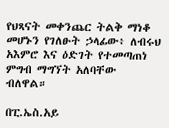የህጻናት መቀንጨር ትልቅ ማነቆ መሆኑን የገለፁት ኃላፊው፥ ለብሩህ አእምሮ እና ዕድገት የተመጣጠነ ምግብ ማግኘት አለባቸው ብለዋል።

በፒ.ኤስ.አይ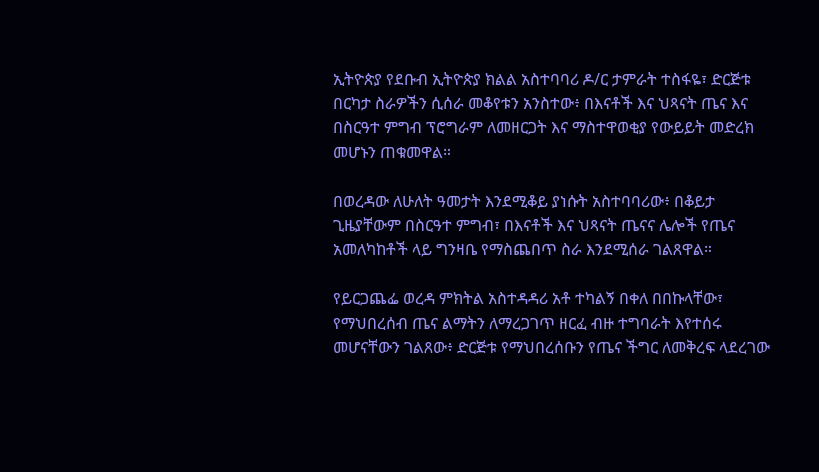ኢትዮጵያ የደቡብ ኢትዮጵያ ክልል አስተባባሪ ዶ/ር ታምራት ተስፋዬ፣ ድርጅቱ በርካታ ስራዎችን ሲሰራ መቆየቱን አንስተው፥ በእናቶች እና ህጻናት ጤና እና በስርዓተ ምግብ ፕሮግራም ለመዘርጋት እና ማስተዋወቂያ የውይይት መድረክ መሆኑን ጠቁመዋል።

በወረዳው ለሁለት ዓመታት እንደሚቆይ ያነሱት አስተባባሪው፥ በቆይታ ጊዜያቸውም በስርዓተ ምግብ፣ በእናቶች እና ህጻናት ጤናና ሌሎች የጤና አመለካከቶች ላይ ግንዛቤ የማስጨበጥ ስራ እንደሚሰራ ገልጸዋል።

የይርጋጨፌ ወረዳ ምክትል አስተዳዳሪ አቶ ተካልኝ በቀለ በበኩላቸው፣ የማህበረሰብ ጤና ልማትን ለማረጋገጥ ዘርፈ ብዙ ተግባራት እየተሰሩ መሆናቸውን ገልጸው፥ ድርጅቱ የማህበረሰቡን የጤና ችግር ለመቅረፍ ላደረገው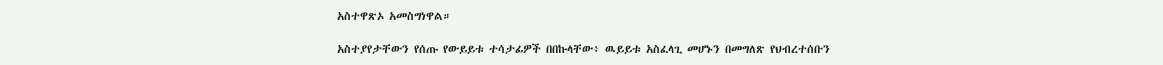አስተዋጽኦ አመስግነዋል።

አስተያየታቸውን የሰጡ የውይይቱ ተሳታፊዎች በበኩላቸው፥ ዉይይቱ አስፈላጊ መሆኑን በመግለጽ የህብረተሰቡን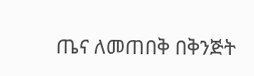ጤና ለመጠበቅ በቅንጅት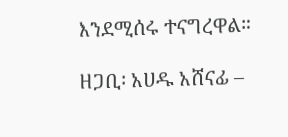እንደሚሰሩ ተናግረዋል።

ዘጋቢ፡ አሀዱ አሸናፊ –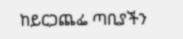ከይርጋጨፌ ጣቢያችን